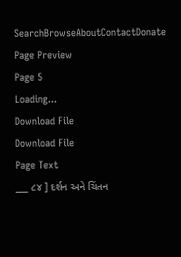SearchBrowseAboutContactDonate
Page Preview
Page 5
Loading...
Download File
Download File
Page Text
___ ૮૪ ] દર્શન અને ચિંતન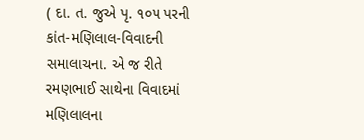( દા. ત. જુએ પૃ. ૧૦૫ પરની કાંત-મણિલાલ-વિવાદની સમાલાચના. એ જ રીતે રમણભાઈ સાથેના વિવાદમાં મણિલાલના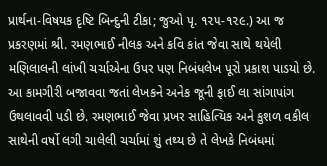પ્રાર્થના-વિષયક દૃષ્ટિ બિન્દુની ટીકા; જુઓ પૃ. ૧૨૫-૧૨૯.) આ જ પ્રકરણમાં શ્રી. રમણભાઈ નીલક અને કવિ કાંત જેવા સાથે થયેલી મણિલાલની લાંખી ચર્ચાએના ઉપર પણ નિબંધલેખ પૂરો પ્રકાશ પાડયો છે. આ કામગીરી બજાવવા જતાં લેખકને અનેક જૂની ફાઈ લા સાંગાપાંગ ઉથલાવવી પડી છે. રમણભાઈ જેવા પ્રખર સાહિત્યિક અને કુશળ વકીલ સાથેની વર્ષો લગી ચાલેલી ચર્ચામાં શું તથ્ય છે તે લેખકે નિબંધમાં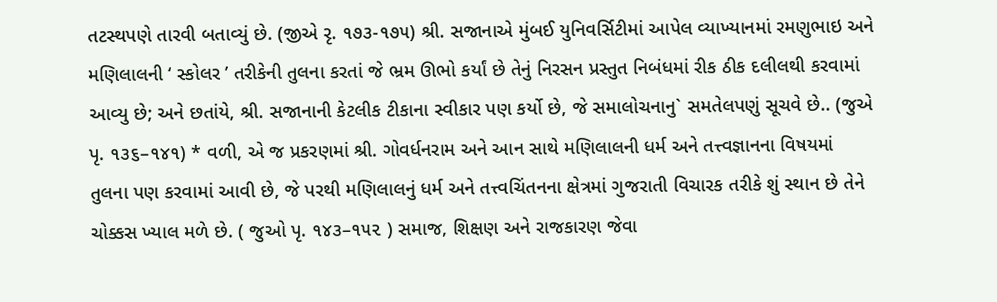તટસ્થપણે તારવી બતાવ્યું છે. (જીએ રૃ. ૧૭૩-૧૭૫) શ્રી. સજાનાએ મુંબઈ યુનિવર્સિટીમાં આપેલ વ્યાખ્યાનમાં રમણુભાઇ અને મણિલાલની ‘ સ્કોલર ’ તરીકેની તુલના કરતાં જે ભ્રમ ઊભો કર્યાં છે તેનું નિરસન પ્રસ્તુત નિબંધમાં રીક ઠીક દલીલથી કરવામાં આવ્યુ છે; અને છતાંયે, શ્રી. સજાનાની કેટલીક ટીકાના સ્વીકાર પણ કર્યો છે, જે સમાલોચનાનુ` સમતેલપણું સૂચવે છે.. (જુએ પૃ. ૧૩૬–૧૪૧) * વળી, એ જ પ્રકરણમાં શ્રી. ગોવર્ધનરામ અને આન સાથે મણિલાલની ધર્મ અને તત્ત્વજ્ઞાનના વિષયમાં તુલના પણ કરવામાં આવી છે, જે પરથી મણિલાલનું ધર્મ અને તત્ત્વચિંતનના ક્ષેત્રમાં ગુજરાતી વિચારક તરીકે શું સ્થાન છે તેને ચોક્કસ ખ્યાલ મળે છે. ( જુઓ પૃ. ૧૪૩–૧૫૨ ) સમાજ, શિક્ષણ અને રાજકારણ જેવા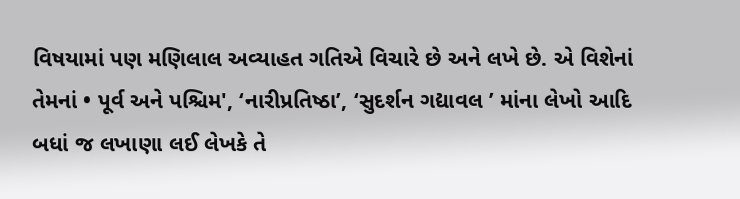વિષયામાં પણ મણિલાલ અવ્યાહત ગતિએ વિચારે છે અને લખે છે. એ વિશેનાં તેમનાં • પૂર્વ અને પશ્ચિમ', ‘નારીપ્રતિષ્ઠા’, ‘સુદર્શન ગદ્યાવલ ’ માંના લેખો આદિ બધાં જ લખાણા લઈ લેખકે તે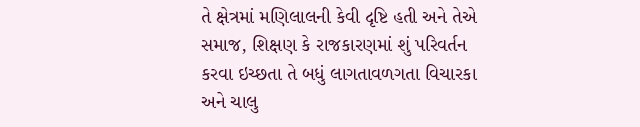તે ક્ષેત્રમાં મણિલાલની કેવી દૃષ્ટિ હતી અને તેએ સમાજ, શિક્ષણ કે રાજકારણમાં શું પરિવર્તન કરવા ઇચ્છતા તે બધું લાગતાવળગતા વિચારકા અને ચાલુ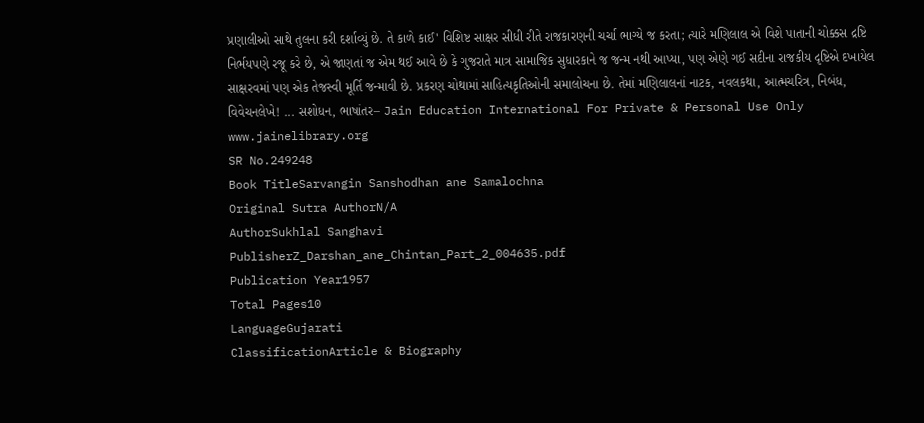પ્રણાલીઓ સાથે તુલના કરી દર્શાવ્યું છે. તે કાળે કાઈ' વિશિષ્ટ સાક્ષર સીધી રીતે રાજકારણની ચર્ચા ભાગ્યે જ કરતા; ત્યારે મણિલાલ એ વિશે પાતાની ચોક્કસ દ્રષ્ટિ નિર્ભયપણે રજૂ કરે છે, એ જાણતાં જ એમ થઈ આવે છે કે ગુજરાતે માત્ર સામાજિક સુધારકાને જ જન્મ નથી આપ્યા, પણ એણે ગઈ સદીના રાજકીય દૃષ્ટિએ દખાયેલ સાક્ષરવમાં પણ એક તેજસ્વી મૂર્તિ જન્માવી છે. પ્રકરણ ચોથામાં સાહિત્યકૃતિઓની સમાલોચના છે. તેમાં મણિલાલનાં નાટક, નવલકથા, આત્મચરિત્ર, નિબંધ, વિવેચનલેખે! ... સશોધન, ભાષાંતર– Jain Education International For Private & Personal Use Only www.jainelibrary.org
SR No.249248
Book TitleSarvangin Sanshodhan ane Samalochna
Original Sutra AuthorN/A
AuthorSukhlal Sanghavi
PublisherZ_Darshan_ane_Chintan_Part_2_004635.pdf
Publication Year1957
Total Pages10
LanguageGujarati
ClassificationArticle & Biography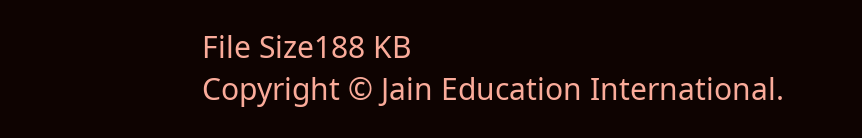File Size188 KB
Copyright © Jain Education International.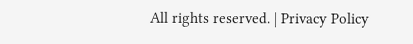All rights reserved. | Privacy Policy